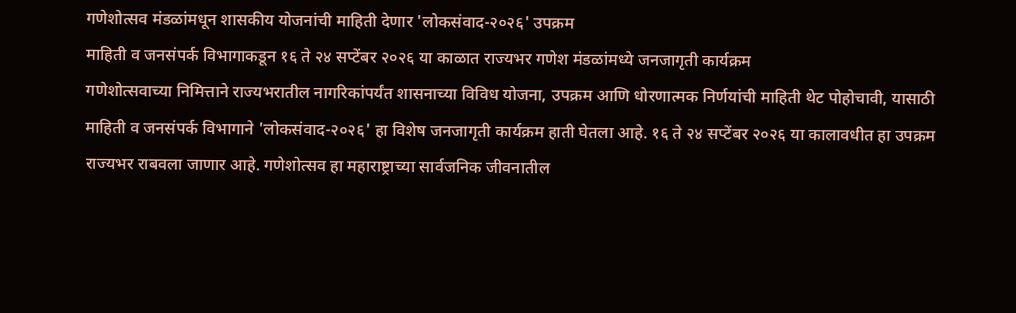गणेशोत्सव मंडळांमधून शासकीय योजनांची माहिती देणार 'लोकसंवाद-२०२६' उपक्रम
माहिती व जनसंपर्क विभागाकडून १६ ते २४ सप्टेंबर २०२६ या काळात राज्यभर गणेश मंडळांमध्ये जनजागृती कार्यक्रम
गणेशोत्सवाच्या निमित्ताने राज्यभरातील नागरिकांपर्यंत शासनाच्या विविध योजना, उपक्रम आणि धोरणात्मक निर्णयांची माहिती थेट पोहोचावी, यासाठी माहिती व जनसंपर्क विभागाने 'लोकसंवाद-२०२६' हा विशेष जनजागृती कार्यक्रम हाती घेतला आहे. १६ ते २४ सप्टेंबर २०२६ या कालावधीत हा उपक्रम राज्यभर राबवला जाणार आहे. गणेशोत्सव हा महाराष्ट्राच्या सार्वजनिक जीवनातील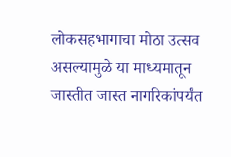लोकसहभागाचा मोठा उत्सव असल्यामुळे या माध्यमातून जास्तीत जास्त नागरिकांपर्यंत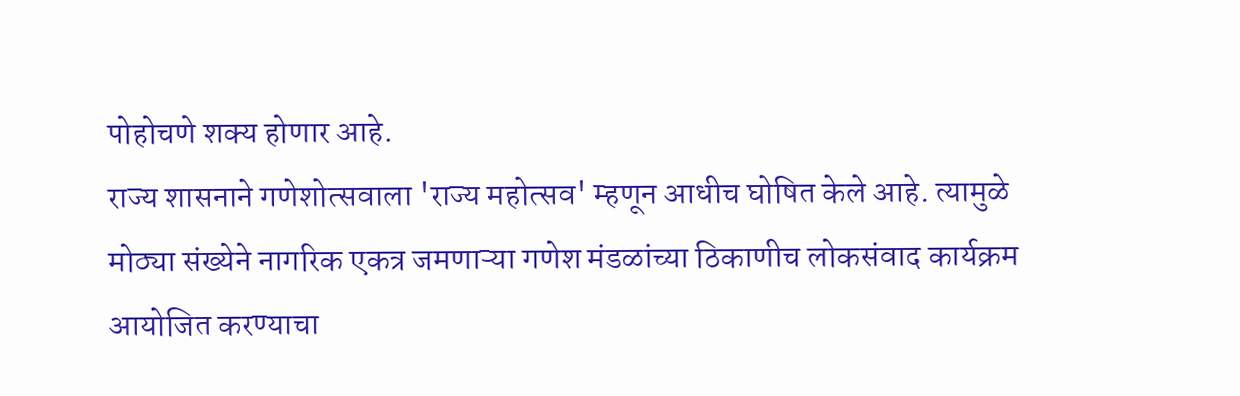पोहोचणे शक्य होणार आहे.
राज्य शासनाने गणेशोत्सवाला 'राज्य महोत्सव' म्हणून आधीच घोषित केले आहे. त्यामुळे मोठ्या संख्येने नागरिक एकत्र जमणाऱ्या गणेश मंडळांच्या ठिकाणीच लोकसंवाद कार्यक्रम आयोजित करण्याचा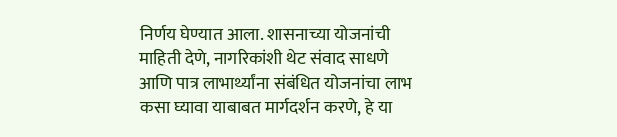निर्णय घेण्यात आला. शासनाच्या योजनांची माहिती देणे, नागरिकांशी थेट संवाद साधणे आणि पात्र लाभार्थ्यांना संबंधित योजनांचा लाभ कसा घ्यावा याबाबत मार्गदर्शन करणे, हे या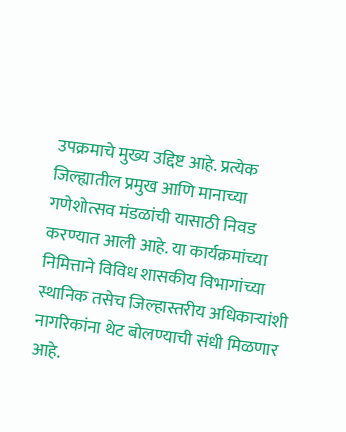उपक्रमाचे मुख्य उद्दिष्ट आहे. प्रत्येक जिल्ह्यातील प्रमुख आणि मानाच्या गणेशोत्सव मंडळांची यासाठी निवड करण्यात आली आहे. या कार्यक्रमांच्या निमित्ताने विविध शासकीय विभागांच्या स्थानिक तसेच जिल्हास्तरीय अधिकाऱ्यांशी नागरिकांना थेट बोलण्याची संधी मिळणार आहे.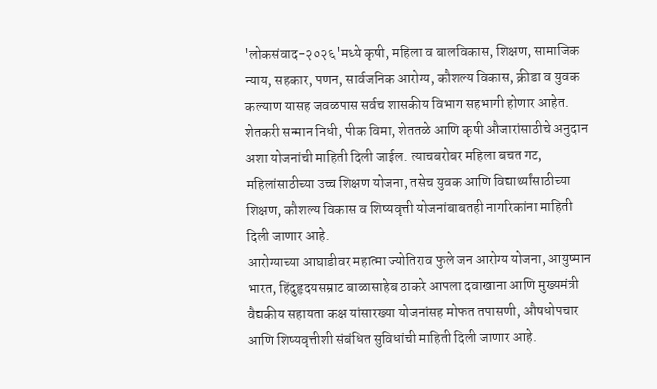'लोकसंवाद-२०२६'मध्ये कृषी, महिला व बालविकास, शिक्षण, सामाजिक न्याय, सहकार, पणन, सार्वजनिक आरोग्य, कौशल्य विकास, क्रीडा व युवक कल्याण यासह जवळपास सर्वच शासकीय विभाग सहभागी होणार आहेत. शेतकरी सन्मान निधी, पीक विमा, शेततळे आणि कृषी औजारांसाठीचे अनुदान अशा योजनांची माहिती दिली जाईल. त्याचबरोबर महिला बचत गट, महिलांसाठीच्या उच्च शिक्षण योजना, तसेच युवक आणि विद्यार्थ्यांसाठीच्या शिक्षण, कौशल्य विकास व शिष्यवृत्ती योजनांबाबतही नागरिकांना माहिती दिली जाणार आहे.
आरोग्याच्या आघाडीवर महात्मा ज्योतिराव फुले जन आरोग्य योजना, आयुष्मान भारत, हिंदुहृदयसम्राट बाळासाहेब ठाकरे आपला दवाखाना आणि मुख्यमंत्री वैद्यकीय सहायता कक्ष यांसारख्या योजनांसह मोफत तपासणी, औषधोपचार आणि शिष्यवृत्तीशी संबंधित सुविधांची माहिती दिली जाणार आहे.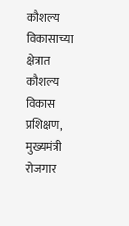कौशल्य विकासाच्या क्षेत्रात कौशल्य विकास प्रशिक्षण, मुख्यमंत्री रोजगार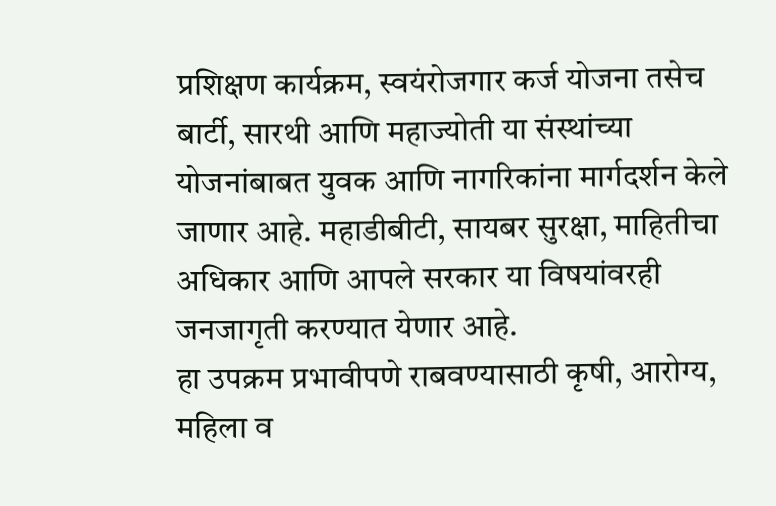प्रशिक्षण कार्यक्रम, स्वयंरोजगार कर्ज योजना तसेच बार्टी, सारथी आणि महाज्योती या संस्थांच्या योजनांबाबत युवक आणि नागरिकांना मार्गदर्शन केले जाणार आहे. महाडीबीटी, सायबर सुरक्षा, माहितीचा अधिकार आणि आपले सरकार या विषयांवरही जनजागृती करण्यात येणार आहे.
हा उपक्रम प्रभावीपणे राबवण्यासाठी कृषी, आरोग्य, महिला व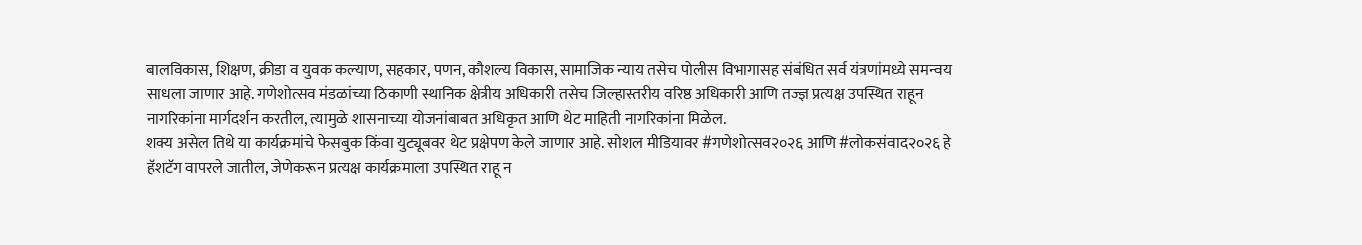बालविकास, शिक्षण, क्रीडा व युवक कल्याण, सहकार, पणन, कौशल्य विकास, सामाजिक न्याय तसेच पोलीस विभागासह संबंधित सर्व यंत्रणांमध्ये समन्वय साधला जाणार आहे. गणेशोत्सव मंडळांच्या ठिकाणी स्थानिक क्षेत्रीय अधिकारी तसेच जिल्हास्तरीय वरिष्ठ अधिकारी आणि तज्ज्ञ प्रत्यक्ष उपस्थित राहून नागरिकांना मार्गदर्शन करतील, त्यामुळे शासनाच्या योजनांबाबत अधिकृत आणि थेट माहिती नागरिकांना मिळेल.
शक्य असेल तिथे या कार्यक्रमांचे फेसबुक किंवा युट्यूबवर थेट प्रक्षेपण केले जाणार आहे. सोशल मीडियावर #गणेशोत्सव२०२६ आणि #लोकसंवाद२०२६ हे हॅशटॅग वापरले जातील, जेणेकरून प्रत्यक्ष कार्यक्रमाला उपस्थित राहू न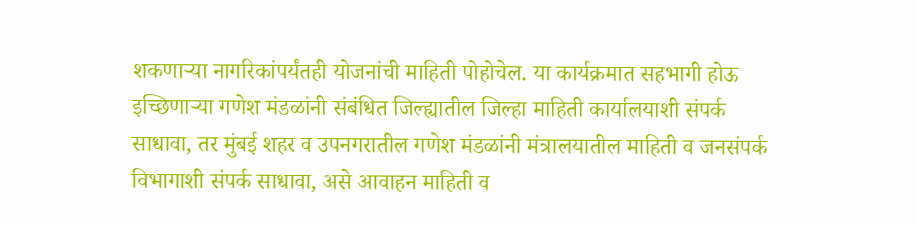शकणाऱ्या नागरिकांपर्यंतही योजनांची माहिती पोहोचेल. या कार्यक्रमात सहभागी होऊ इच्छिणाऱ्या गणेश मंडळांनी संबंधित जिल्ह्यातील जिल्हा माहिती कार्यालयाशी संपर्क साधावा, तर मुंबई शहर व उपनगरातील गणेश मंडळांनी मंत्रालयातील माहिती व जनसंपर्क विभागाशी संपर्क साधावा, असे आवाहन माहिती व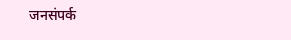जनसंपर्क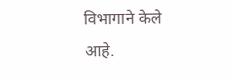विभागाने केले आहे.